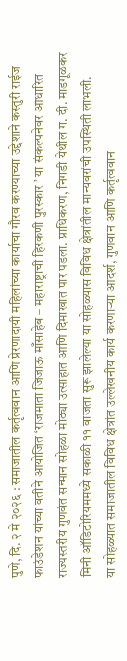पुणे, दि. २ मे २०२६ : समाजातील कर्तृत्ववान आणि प्रेरणादायी महिलांच्या कार्याचा गौरव करण्याच्या उद्देशाने कस्तुरी राईज फाउंडेशन यांच्या वतीने आयोजित ‘राजमाता जिजाऊ माँसाहेब – महाराष्ट्राची हिरकणी पुरस्कार ’ या संकल्पनेवर आधारित राज्यस्तरीय गुणवंत सन्मान सोहळा मोठ्या उत्साहात आणि दिमाखात पार पडला. प्राधिकरण, निगडी येथील ग. दी. माडगूळकर मिनी ऑडिटोरियममध्ये सकाळी ११ वाजता सुरू झालेल्या या सोहळ्यास विविध क्षेत्रांतील मान्यवरांची उपस्थिती लाभली.
या सोहळ्यात समाजातील विविध क्षेत्रांत उल्लेखनीय कार्य करणाऱ्या आदर्श, गुणवान आणि कर्तृत्ववान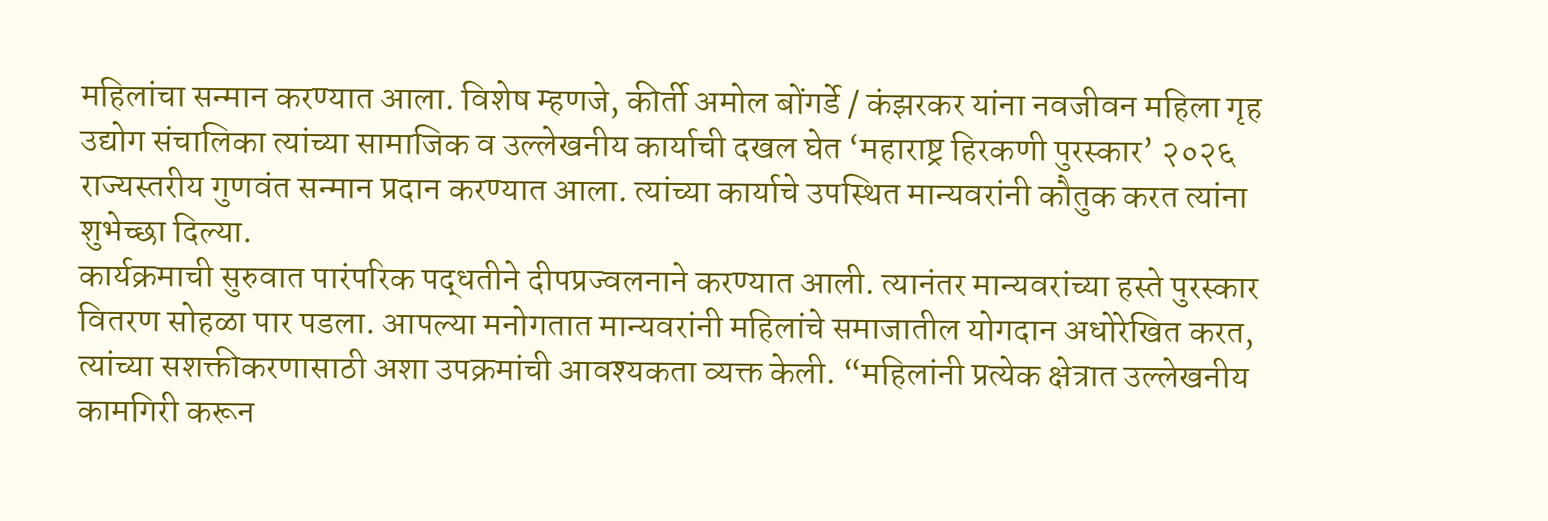महिलांचा सन्मान करण्यात आला. विशेष म्हणजे, कीर्ती अमोल बोंगर्डे / कंझरकर यांना नवजीवन महिला गृह उद्योग संचालिका त्यांच्या सामाजिक व उल्लेखनीय कार्याची दखल घेत ‘महाराष्ट्र हिरकणी पुरस्कार’ २०२६ राज्यस्तरीय गुणवंत सन्मान प्रदान करण्यात आला. त्यांच्या कार्याचे उपस्थित मान्यवरांनी कौतुक करत त्यांना शुभेच्छा दिल्या.
कार्यक्रमाची सुरुवात पारंपरिक पद्धतीने दीपप्रज्वलनाने करण्यात आली. त्यानंतर मान्यवरांच्या हस्ते पुरस्कार वितरण सोहळा पार पडला. आपल्या मनोगतात मान्यवरांनी महिलांचे समाजातील योगदान अधोरेखित करत, त्यांच्या सशक्तीकरणासाठी अशा उपक्रमांची आवश्यकता व्यक्त केली. “महिलांनी प्रत्येक क्षेत्रात उल्लेखनीय कामगिरी करून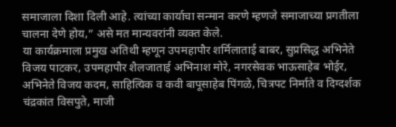समाजाला दिशा दिली आहे. त्यांच्या कार्याचा सन्मान करणे म्हणजे समाजाच्या प्रगतीला चालना देणे होय,” असे मत मान्यवरांनी व्यक्त केले.
या कार्यक्रमाला प्रमुख अतिथी म्हणून उपमहापौर शर्मिलाताई बाबर, सुप्रसिद्ध अभिनेते विजय पाटकर, उपमहापौर शैलजाताई अभिनाश मोरे, नगरसेवक भाऊसाहेब भोईर, अभिनेते विजय कदम, साहित्यिक व कवी बापूसाहेब पिंगळे, चित्रपट निर्माते व दिग्दर्शक चंद्रकांत विसपुते, माजी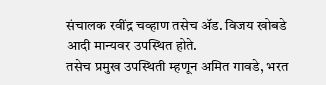संचालक रवींद्र चव्हाण तसेच ॲड. विजय खोबडे आदी मान्यवर उपस्थित होते.
तसेच प्रमुख उपस्थिती म्हणून अमित गावडे, भरत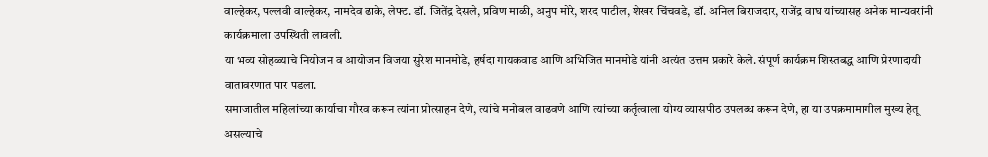वाल्हेकर, पल्लवी वाल्हेकर, नामदेव ढाके, लेफ्ट. डॉ. जितेंद्र देसले, प्रविण माळी, अनुप मोरे, शरद पाटील, शेखर चिंचवडे, डॉ. अनिल बिराजदार, राजेंद्र वाघ यांच्यासह अनेक मान्यवरांनी कार्यक्रमाला उपस्थिती लावली.
या भव्य सोहळ्याचे नियोजन व आयोजन विजया सुरेश मानमोडे, हर्षदा गायकवाड आणि अभिजित मानमोडे यांनी अत्यंत उत्तम प्रकारे केले. संपूर्ण कार्यक्रम शिस्तबद्ध आणि प्रेरणादायी वातावरणात पार पडला.
समाजातील महिलांच्या कार्याचा गौरव करून त्यांना प्रोत्साहन देणे, त्यांचे मनोबल वाढवणे आणि त्यांच्या कर्तृत्वाला योग्य व्यासपीठ उपलब्ध करून देणे, हा या उपक्रमामागील मुख्य हेतू असल्याचे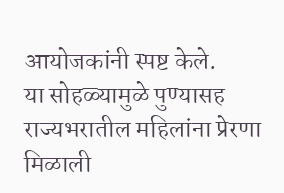आयोजकांनी स्पष्ट केले.
या सोहळ्यामुळे पुण्यासह राज्यभरातील महिलांना प्रेरणा मिळाली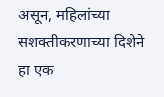असून, महिलांच्या सशक्तीकरणाच्या दिशेने हा एक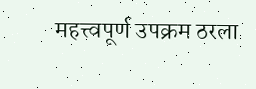महत्त्वपूर्ण उपक्रम ठरला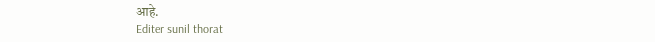आहे.
Editer sunil thorat